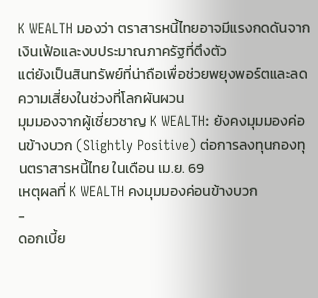K WEALTH มองว่า ตราสารหนี้ไทยอาจมีแรงกดดันจากเงินเฟ้อและงบประมาณภาครัฐที่ตึงตัว
แต่ยังเป็นสินทรัพย์ที่น่าถือเพื่อช่วยพยุงพอร์ตและลดความเสี่ยงในช่วงที่โลกผันผวน
มุมมองจากผู้เชี่ยวชาญ K WEALTH: ยังคงมุมมองค่อนข้างบวก (Slightly Positive) ต่อการลงทุนกองทุนตราสารหนี้ไทย ในเดือน เม.ย. 69
เหตุผลที่ K WEALTH คงมุมมองค่อนข้างบวก
-
ดอกเบี้ย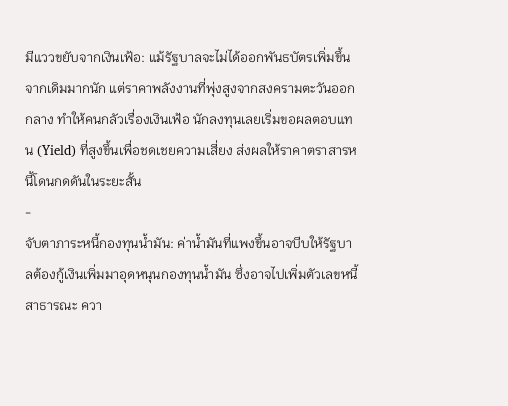มีแววขยับจากเงินเฟ้อ: แม้รัฐบาลจะไม่ได้ออกพันธบัตรเพิ่มขึ้นจากเดิมมากนัก แต่ราคาพลังงานที่พุ่งสูงจากสงครามตะวันออกกลาง ทำให้คนกลัวเรื่องเงินเฟ้อ นักลงทุนเลยเริ่มขอผลตอบแทน (Yield) ที่สูงขึ้นเพื่อชดเชยความเสี่ยง ส่งผลให้ราคาตราสารหนี้โดนกดดันในระยะสั้น
-
จับตาภาระหนี้กองทุนน้ำมัน: ค่าน้ำมันที่แพงขึ้นอาจบีบให้รัฐบาลต้องกู้เงินเพิ่มมาอุดหนุนกองทุนน้ำมัน ซึ่งอาจไปเพิ่มตัวเลขหนี้สาธารณะ ควา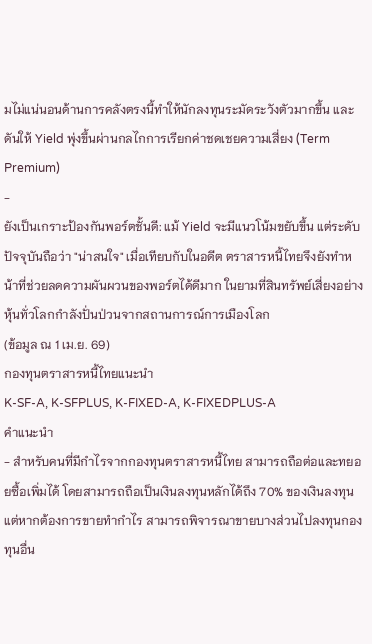มไม่แน่นอนด้านการคลังตรงนี้ทำให้นักลงทุนระมัดระวังตัวมากขึ้น และดันให้ Yield พุ่งขึ้นผ่านกลไกการเรียกค่าชดเชยความเสี่ยง (Term Premium)
-
ยังเป็นเกราะป้องกันพอร์ตชั้นดี: แม้ Yield จะมีแนวโน้มขยับขึ้น แต่ระดับปัจจุบันถือว่า "น่าสนใจ" เมื่อเทียบกับในอดีต ตราสารหนี้ไทยจึงยังทำหน้าที่ช่วยลดความผันผวนของพอร์ตได้ดีมาก ในยามที่สินทรัพย์เสี่ยงอย่างหุ้นทั่วโลกกำลังปั่นป่วนจากสถานการณ์การเมืองโลก
(ข้อมูล ณ 1 เม.ย. 69)
กองทุนตราสารหนี้ไทยแนะนำ
K-SF-A, K-SFPLUS, K-FIXED-A, K-FIXEDPLUS-A
คำแนะนำ
- สำหรับคนที่มีกำไรจากกองทุนตราสารหนี้ไทย สามารถถือต่อและทยอยซื้อเพิ่มได้ โดยสามารถถือเป็นเงินลงทุนหลักได้ถึง 70% ของเงินลงทุน แต่หากต้องการขายทำกำไร สามารถพิจารณาขายบางส่วนไปลงทุนกองทุนอื่น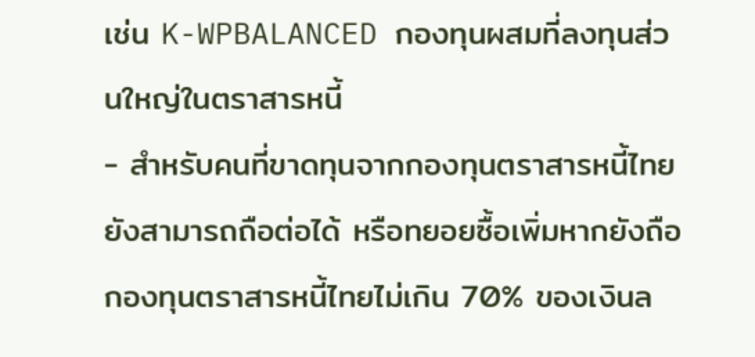เช่น K-WPBALANCED กองทุนผสมที่ลงทุนส่วนใหญ่ในตราสารหนี้
- สำหรับคนที่ขาดทุนจากกองทุนตราสารหนี้ไทย ยังสามารถถือต่อได้ หรือทยอยซื้อเพิ่มหากยังถือกองทุนตราสารหนี้ไทยไม่เกิน 70% ของเงินล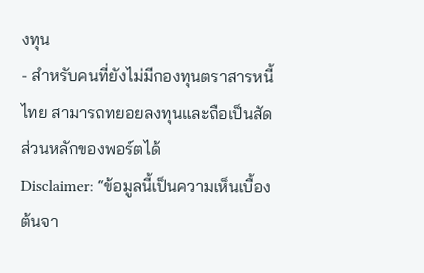งทุน
- สำหรับคนที่ยังไม่มีกองทุนตราสารหนี้ไทย สามารถทยอยลงทุนและถือเป็นสัดส่วนหลักของพอร์ตได้
Disclaimer: “ข้อมูลนี้เป็นความเห็นเบื้องต้นจา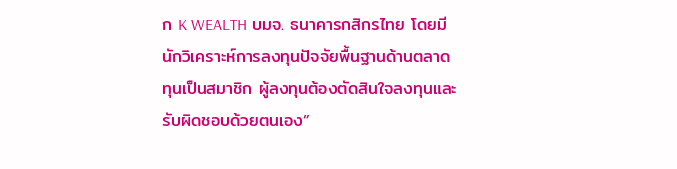ก K WEALTH บมจ. ธนาคารกสิกรไทย โดยมีนักวิเคราะห์การลงทุนปัจจัยพื้นฐานด้านตลาดทุนเป็นสมาชิก ผู้ลงทุนต้องตัดสินใจลงทุนและรับผิดชอบด้วยตนเอง”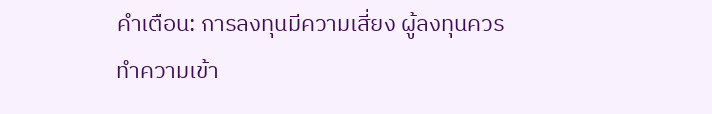คำเตือน: การลงทุนมีความเสี่ยง ผู้ลงทุนควรทำความเข้า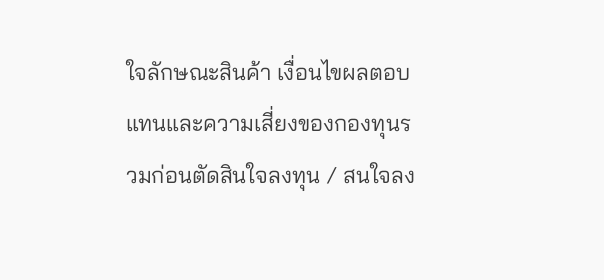ใจลักษณะสินค้า เงื่อนไขผลตอบแทนและความเสี่ยงของกองทุนรวมก่อนตัดสินใจลงทุน / สนใจลง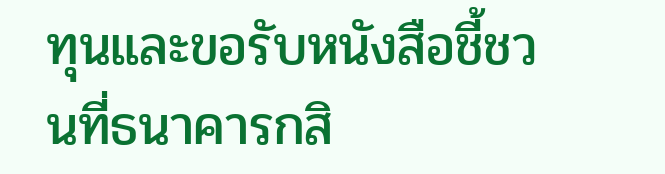ทุนและขอรับหนังสือชี้ชวนที่ธนาคารกสิ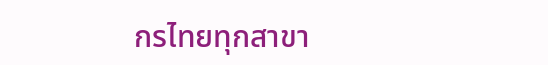กรไทยทุกสาขา